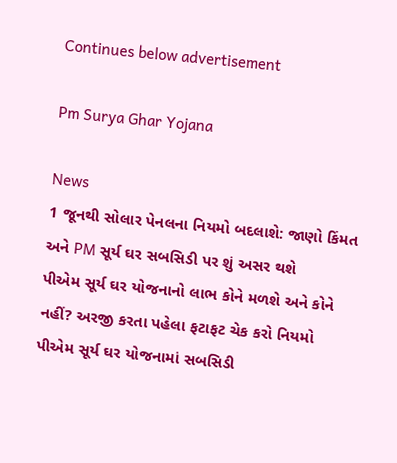Continues below advertisement

Pm Surya Ghar Yojana

News
1 જૂનથી સોલાર પેનલના નિયમો બદલાશે: જાણો કિંમત અને PM સૂર્ય ઘર સબસિડી પર શું અસર થશે
પીએમ સૂર્ય ઘર યોજનાનો લાભ કોને મળશે અને કોને નહીં? અરજી કરતા પહેલા ફટાફટ ચેક કરો નિયમો
પીએમ સૂર્ય ઘર યોજનામાં સબસિડી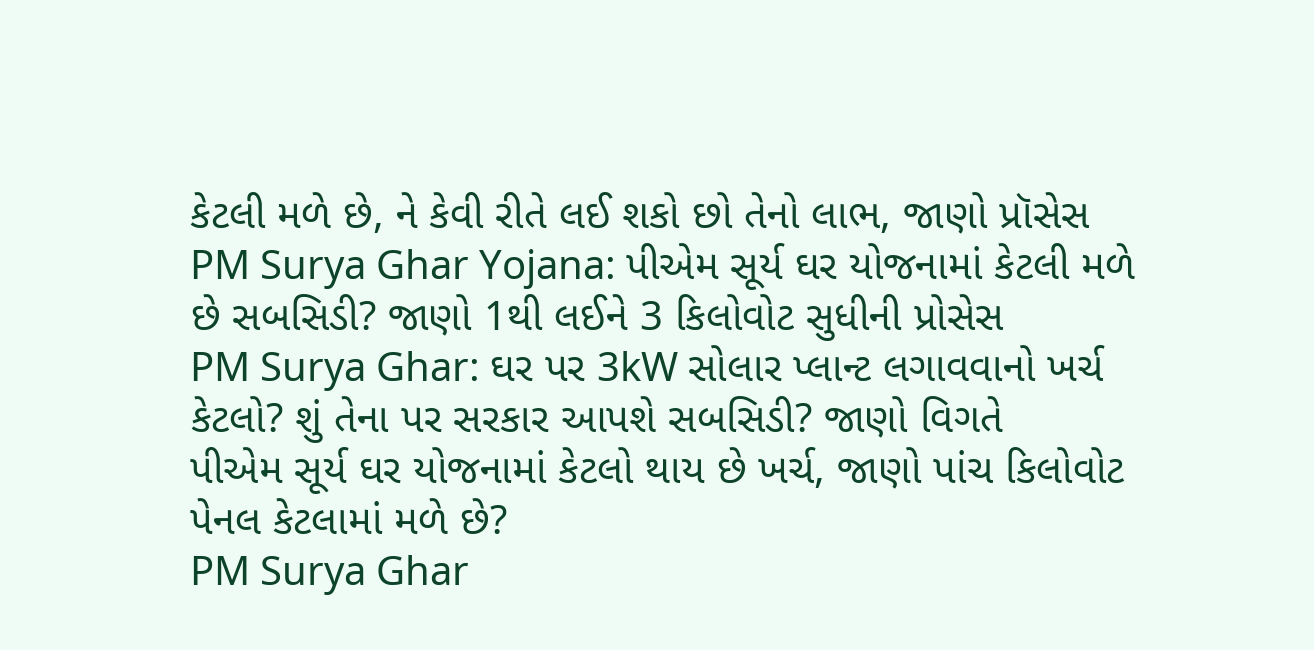કેટલી મળે છે, ને કેવી રીતે લઈ શકો છો તેનો લાભ, જાણો પ્રૉસેસ
PM Surya Ghar Yojana: પીએમ સૂર્ય ઘર યોજનામાં કેટલી મળે છે સબસિડી? જાણો 1થી લઈને 3 કિલોવોટ સુધીની પ્રોસેસ
PM Surya Ghar: ઘર પર 3kW સોલાર પ્લાન્ટ લગાવવાનો ખર્ચ કેટલો? શું તેના પર સરકાર આપશે સબસિડી? જાણો વિગતે
પીએમ સૂર્ય ઘર યોજનામાં કેટલો થાય છે ખર્ચ, જાણો પાંચ કિલોવોટ પેનલ કેટલામાં મળે છે?
PM Surya Ghar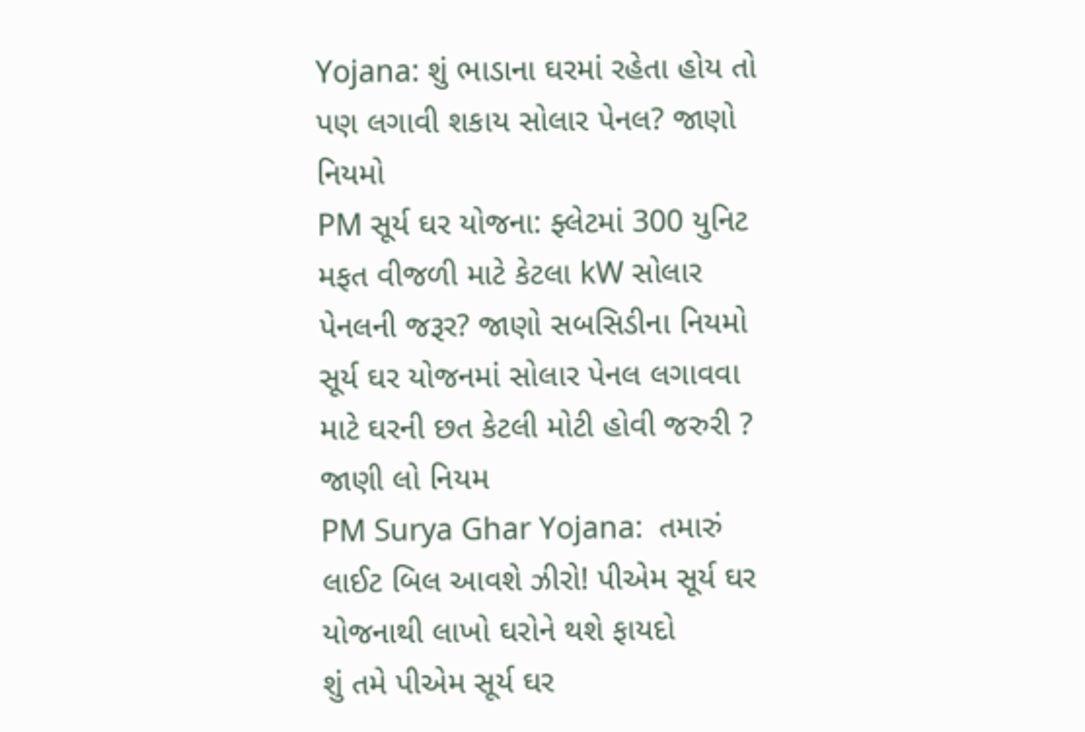Yojana: શું ભાડાના ઘરમાં રહેતા હોય તો પણ લગાવી શકાય સોલાર પેનલ? જાણો નિયમો
PM સૂર્ય ઘર યોજના: ફ્લેટમાં 300 યુનિટ મફત વીજળી માટે કેટલા kW સોલાર પેનલની જરૂર? જાણો સબસિડીના નિયમો
સૂર્ય ઘર યોજનમાં સોલાર પેનલ લગાવવા માટે ઘરની છત કેટલી મોટી હોવી જરુરી ? જાણી લો નિયમ
PM Surya Ghar Yojana:  તમારું લાઈટ બિલ આવશે ઝીરો! પીએમ સૂર્ય ઘર યોજનાથી લાખો ઘરોને થશે ફાયદો
શું તમે પીએમ સૂર્ય ઘર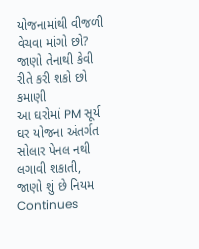યોજનામાંથી વીજળી વેચવા માંગો છો? જાણો તેનાથી કેવી રીતે કરી શકો છો કમાણી
આ ઘરોમાં PM સૂર્ય ઘર યોજના અંતર્ગત સોલાર પેનલ નથી લગાવી શકાતી, જાણો શું છે નિયમ
Continues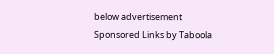below advertisement
Sponsored Links by Taboola